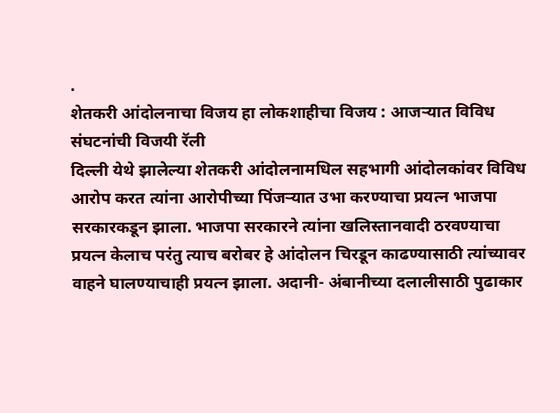.
शेतकरी आंदोलनाचा विजय हा लोकशाहीचा विजय : आजऱ्यात विविध संघटनांची विजयी रॅली
दिल्ली येथे झालेल्या शेतकरी आंदोलनामधिल सहभागी आंदोलकांवर विविध आरोप करत त्यांना आरोपीच्या पिंजऱ्यात उभा करण्याचा प्रयत्न भाजपा सरकारकडून झाला. भाजपा सरकारने त्यांना खलिस्तानवादी ठरवण्याचा प्रयत्न केलाच परंतु त्याच बरोबर हे आंदोलन चिरडून काढण्यासाठी त्यांच्यावर वाहने घालण्याचाही प्रयत्न झाला. अदानी- अंबानीच्या दलालीसाठी पुढाकार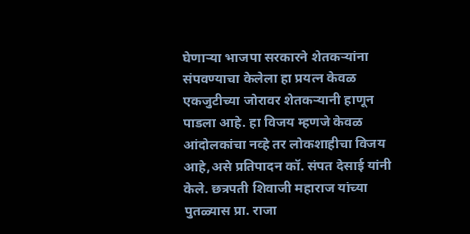घेणाऱ्या भाजपा सरकारने शेतकऱ्यांना संपवण्याचा केलेला हा प्रयत्न केवळ एकजुटीच्या जोरावर शेतकऱ्यानी हाणून पाडला आहे. हा विजय म्हणजे केवळ आंदोलकांचा नव्हे तर लोकशाहीचा विजय आहे,असे प्रतिपादन कॉ. संपत देसाई यांनी केले. छत्रपती शिवाजी महाराज यांच्या पुतळ्यास प्रा. राजा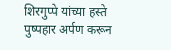शिरगुप्पे यांच्या हस्ते पुष्पहार अर्पण करून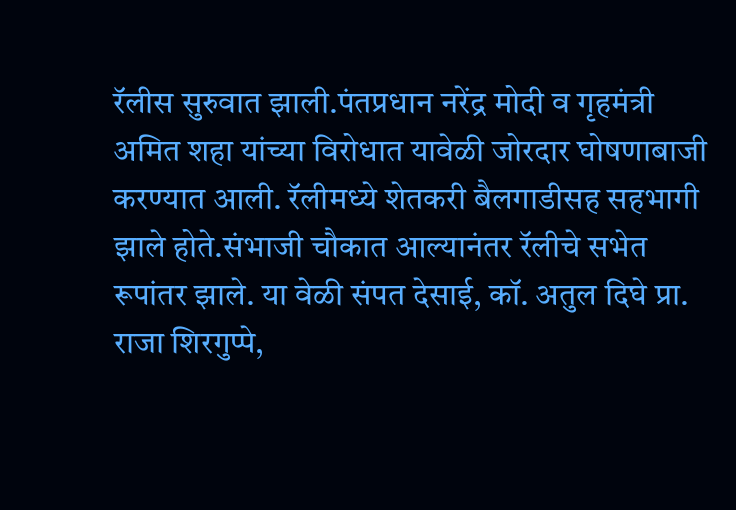रॅलीस सुरुवात झाली.पंतप्रधान नरेंद्र मोदी व गृहमंत्री अमित शहा यांच्या विरोधात यावेळी जोरदार घोषणाबाजी करण्यात आली. रॅलीमध्ये शेतकरी बैलगाडीसह सहभागी झाले होते.संभाजी चौकात आल्यानंतर रॅलीचे सभेत रूपांतर झाले. या वेळी संपत देसाई, कॉ. अतुल दिघे प्रा. राजा शिरगुप्पे,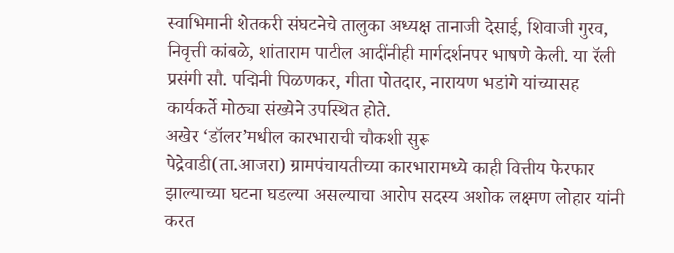स्वाभिमानी शेतकरी संघटनेचे तालुका अध्यक्ष तानाजी देसाई, शिवाजी गुरव, निवृत्ती कांबळे, शांताराम पाटील आदींनीही मार्गदर्शनपर भाषणे केली. या रॅली प्रसंगी सौ. पद्मिनी पिळणकर, गीता पोतदार, नारायण भडांगे यांच्यासह कार्यकर्ते मोठ्या संख्येने उपस्थित होते.
अखेर ‘डॉलर’मधील कारभाराची चौकशी सुरू
पेद्रेवाडी(ता.आजरा) ग्रामपंचायतीच्या कारभारामध्ये काही वित्तीय फेरफार झाल्याच्या घटना घडल्या असल्याचा आरोप सदस्य अशोक लक्ष्मण लोहार यांनी करत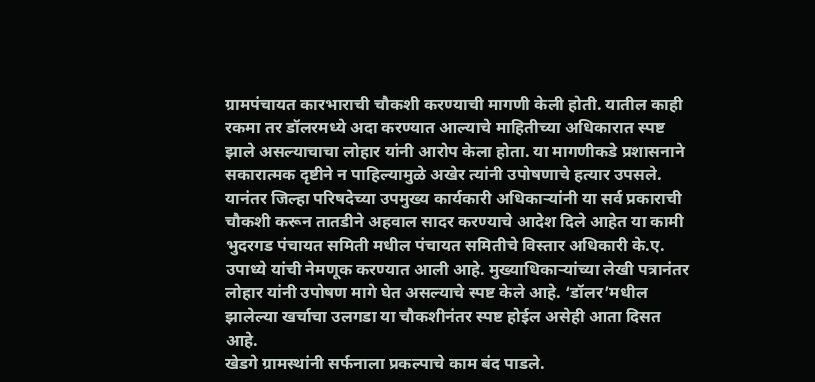ग्रामपंचायत कारभाराची चौकशी करण्याची मागणी केली होती. यातील काही रकमा तर डॉलरमध्ये अदा करण्यात आल्याचे माहितीच्या अधिकारात स्पष्ट झाले असल्याचाचा लोहार यांनी आरोप केला होता. या मागणीकडे प्रशासनाने सकारात्मक दृष्टीने न पाहिल्यामुळे अखेर त्यांनी उपोषणाचे हत्यार उपसले. यानंतर जिल्हा परिषदेच्या उपमुख्य कार्यकारी अधिकाऱ्यांनी या सर्व प्रकाराची चौकशी करून तातडीने अहवाल सादर करण्याचे आदेश दिले आहेत या कामी भुदरगड पंचायत समिती मधील पंचायत समितीचे विस्तार अधिकारी के.ए. उपाध्ये यांची नेमणूक करण्यात आली आहे. मुख्याधिकाऱ्यांच्या लेखी पत्रानंतर लोहार यांनी उपोषण मागे घेत असल्याचे स्पष्ट केले आहे. ‘डॉलर’मधील झालेल्या खर्चाचा उलगडा या चौकशीनंतर स्पष्ट होईल असेही आता दिसत आहे.
खेडगे ग्रामस्थांनी सर्फनाला प्रकल्पाचे काम बंद पाडले.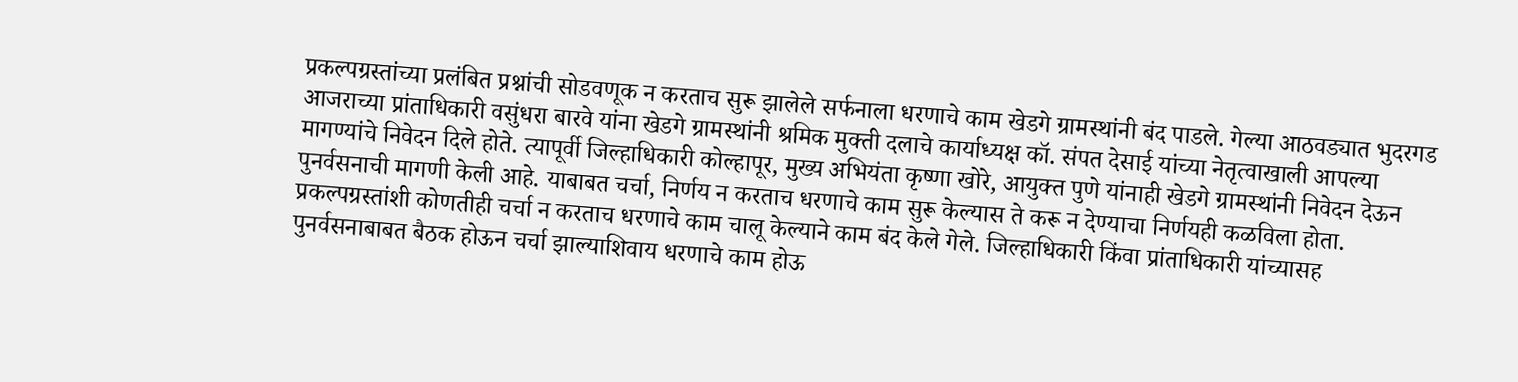प्रकल्पग्रस्तांच्या प्रलंबित प्रश्नांची सोडवणूक न करताच सुरू झालेले सर्फनाला धरणाचे काम खेडगे ग्रामस्थांनी बंद पाडले. गेल्या आठवड्यात भुदरगड आजराच्या प्रांताधिकारी वसुंधरा बारवे यांना खेडगे ग्रामस्थांनी श्रमिक मुक्ती दलाचे कार्याध्यक्ष कॉ. संपत देसाई यांच्या नेतृत्वाखाली आपल्या मागण्यांचे निवेदन दिले होते. त्यापूर्वी जिल्हाधिकारी कोल्हापूर, मुख्य अभियंता कृष्णा खोरे, आयुक्त पुणे यांनाही खेडगे ग्रामस्थांनी निवेदन देऊन पुनर्वसनाची मागणी केली आहे. याबाबत चर्चा, निर्णय न करताच धरणाचे काम सुरू केल्यास ते करू न देण्याचा निर्णयही कळविला होता. प्रकल्पग्रस्तांशी कोणतीही चर्चा न करताच धरणाचे काम चालू केल्याने काम बंद केले गेले. जिल्हाधिकारी किंवा प्रांताधिकारी यांच्यासह पुनर्वसनाबाबत बैठक होऊन चर्चा झाल्याशिवाय धरणाचे काम होऊ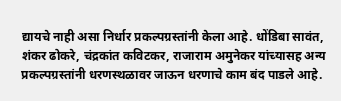द्यायचे नाही असा निर्धार प्रकल्पग्रस्तांनी केला आहे. धोंडिबा सावंत, शंकर ढोकरे, चंद्रकांत कविटकर, राजाराम अमुनेकर यांच्यासह अन्य प्रकल्पग्रस्तांनी धरणस्थळावर जाऊन धरणाचे काम बंद पाडले आहे.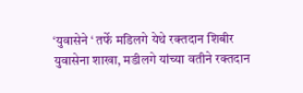‘युवासेने ‘ तर्फे मडिलगे येथे रक्तदान शिबीर
युवासेना शाखा, मडीलगे यांच्या वतीने रक्तदान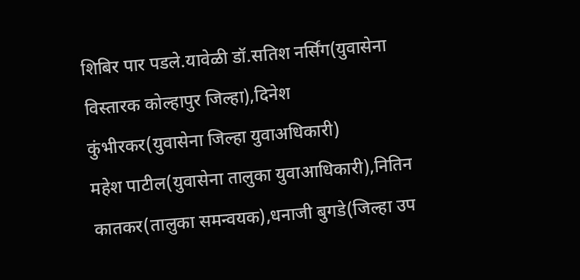शिबिर पार पडले.यावेळी डॉ.सतिश नर्सिंग(युवासेना विस्तारक कोल्हापुर जिल्हा),दिनेश कुंभीरकर(युवासेना जिल्हा युवाअधिकारी)
महेश पाटील(युवासेना तालुका युवाआधिकारी),नितिन कातकर(तालुका समन्वयक),धनाजी बुगडे(जिल्हा उप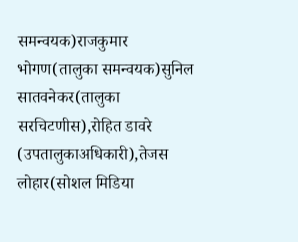समन्वयक)राजकुमार भोगण(तालुका समन्वयक)सुनिल सातवनेकर(तालुका सरचिटणीस),रोहित डावरे (उपतालुकाअधिकारी),तेजस लोहार(सोशल मिडिया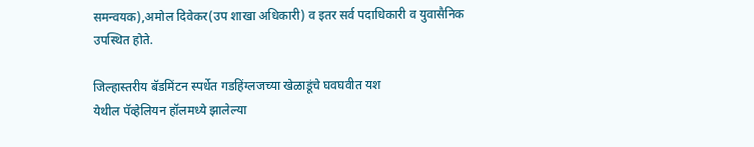समन्वयक),अमोल दिवेकर(उप शाखा अधिकारी) व इतर सर्व पदाधिकारी व युवासैनिक उपस्थित होते.

जिल्हास्तरीय बॅडमिंटन स्पर्धेत गडहिंग्लजच्या खेळाडूंचे घवघवीत यश
येथील पॅव्हेलियन हॉलमध्ये झालेल्या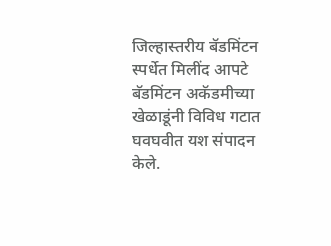जिल्हास्तरीय बॅडमिंटन स्पर्धेत मिलींद आपटे बॅडमिंटन अकॅडमीच्या खेळाडूंनी विविध गटात घवघवीत यश संपादन केले.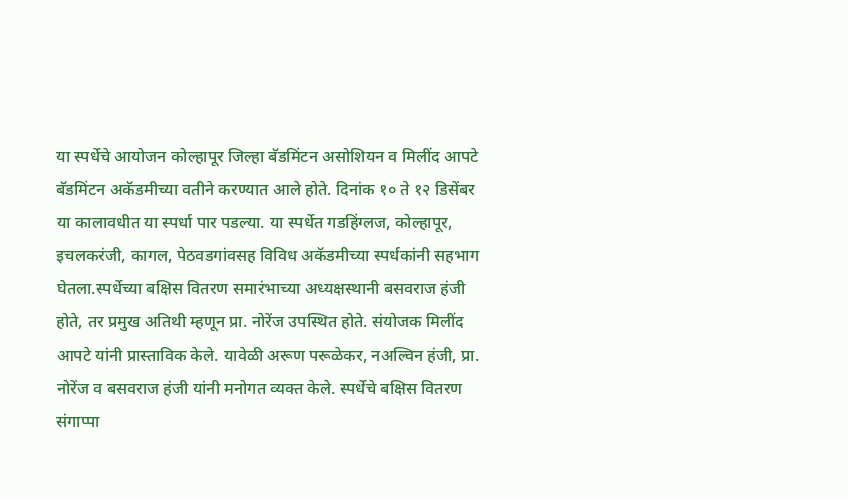या स्पर्धेचे आयोजन कोल्हापूर जिल्हा बॅडमिंटन असोशियन व मिलींद आपटे बॅडमिंटन अकॅडमीच्या वतीने करण्यात आले होते. दिनांक १० ते १२ डिसेंबर या कालावधीत या स्पर्धा पार पडल्या. या स्पर्धेत गडहिंग्लज, कोल्हापूर, इचलकरंजी, कागल, पेठवडगांवसह विविध अकॅडमीच्या स्पर्धकांनी सहभाग घेतला.स्पर्धेच्या बक्षिस वितरण समारंभाच्या अध्यक्षस्थानी बसवराज हंजी होते, तर प्रमुख अतिथी म्हणून प्रा. नोरेंज उपस्थित होते. संयोजक मिलींद आपटे यांनी प्रास्ताविक केले. यावेळी अरूण परूळेकर, नअल्विन हंजी, प्रा. नोरेंज व बसवराज हंजी यांनी मनोगत व्यक्त केले. स्पर्धेचे बक्षिस वितरण संगाप्पा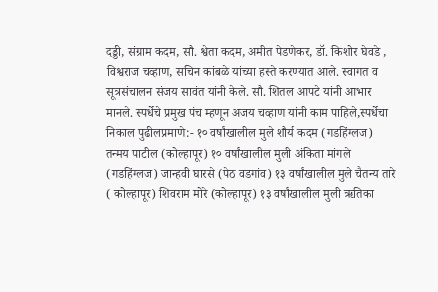दड्डी, संग्राम कदम, सौ. श्वेता कदम, अमीत पेडणेकर, डॉ. किशोर घेवडे , विश्वराज चव्हाण, सचिन कांबळे यांच्या हस्ते करण्यात आले. स्वागत व सूत्रसंचालन संजय सावंत यांनी केले. सौ. शितल आपटे यांनी आभार मानले. स्पर्धेचे प्रमुख पंच म्हणून अजय चव्हाण यांनी काम पाहिले,स्पर्धेचा निकाल पुढीलप्रमाणे:- १० वर्षांखालील मुले शौर्य कदम (गडहिंग्लज) तन्मय पाटील (कोल्हापूर) १० वर्षांखालील मुली अंकिता मांगले (गडहिंग्लज) जान्हवी घारसे (पेठ वडगांव) १३ वर्षांखालील मुले चैतन्य तारे ( कोल्हापूर) शिवराम मोरे (कोल्हापूर) १३ वर्षांखालील मुली ऋतिका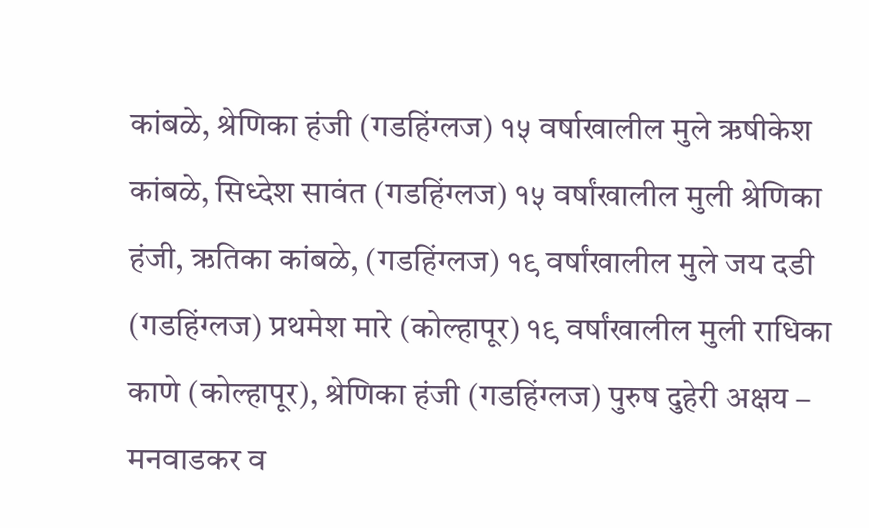कांबळे, श्रेणिका हंजी (गडहिंग्लज) १५ वर्षाखालील मुले ऋषीकेश कांबळे, सिध्देश सावंत (गडहिंग्लज) १५ वर्षांखालील मुली श्रेणिका हंजी, ऋतिका कांबळे, (गडहिंग्लज) १९ वर्षांखालील मुले जय दडी (गडहिंग्लज) प्रथमेश मारे (कोल्हापूर) १९ वर्षांखालील मुली राधिका काणे (कोल्हापूर), श्रेणिका हंजी (गडहिंग्लज) पुरुष दुहेरी अक्षय – मनवाडकर व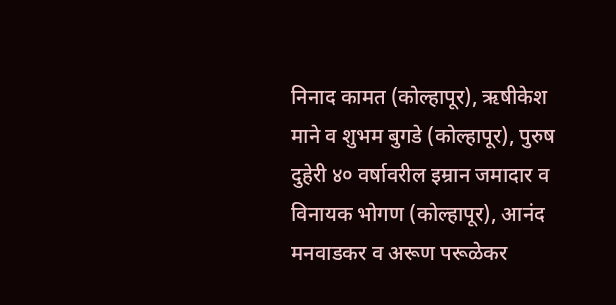निनाद कामत (कोल्हापूर), ऋषीकेश माने व शुभम बुगडे (कोल्हापूर), पुरुष दुहेरी ४० वर्षावरील इम्रान जमादार व विनायक भोगण (कोल्हापूर), आनंद मनवाडकर व अरूण परूळेकर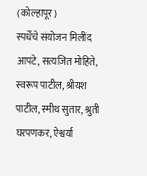(कोल्हापूर)
स्पर्धेचे संयोजन मिलींद आपटे, सत्यजित मोहिते, स्वरूप पाटील, श्रीयश पाटील, स्मीथ सुतार, श्रुती घरपणकर, ऐश्वर्या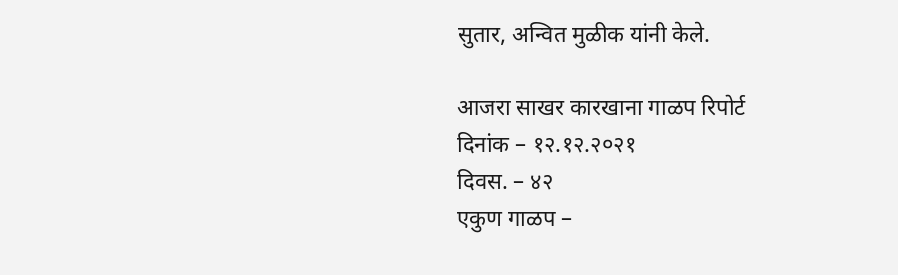सुतार, अन्वित मुळीक यांनी केले.

आजरा साखर कारखाना गाळप रिपोर्ट
दिनांक – १२.१२.२०२१
दिवस. – ४२
एकुण गाळप –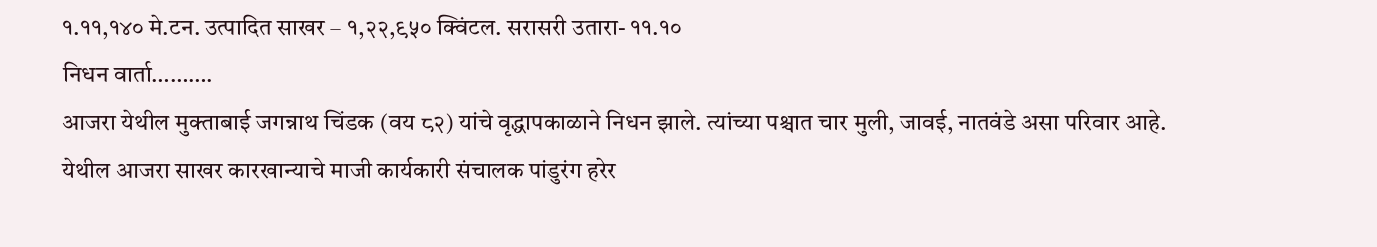१.११,१४० मे.टन. उत्पादित साखर – १,२२,९५० क्विंटल. सरासरी उतारा- ११.१०
निधन वार्ता……….
आजरा येथील मुक्ताबाई जगन्नाथ चिंडक (वय ८२) यांचे वृद्धापकाळाने निधन झाले. त्यांच्या पश्चात चार मुली, जावई, नातवंडे असा परिवार आहे. येथील आजरा साखर कारखान्याचे माजी कार्यकारी संचालक पांडुरंग हरेर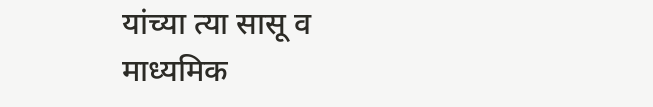यांच्या त्या सासू व माध्यमिक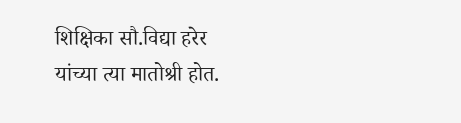शिक्षिका सौ.विद्या हरेर यांच्या त्या मातोश्री होत.